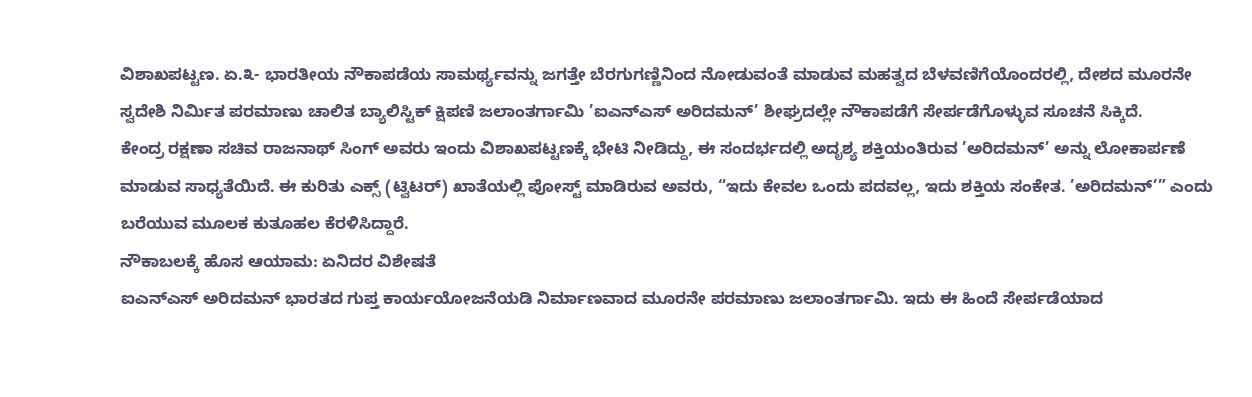ವಿಶಾಖಪಟ್ಟಣ. ಏ.೩- ಭಾರತೀಯ ನೌಕಾಪಡೆಯ ಸಾಮರ್ಥ್ಯವನ್ನು ಜಗತ್ತೇ ಬೆರಗುಗಣ್ಣಿನಿಂದ ನೋಡುವಂತೆ ಮಾಡುವ ಮಹತ್ವದ ಬೆಳವಣಿಗೆಯೊಂದರಲ್ಲಿ, ದೇಶದ ಮೂರನೇ ಸ್ವದೇಶಿ ನಿರ್ಮಿತ ಪರಮಾಣು ಚಾಲಿತ ಬ್ಯಾಲಿಸ್ಟಿಕ್ ಕ್ಷಿಪಣಿ ಜಲಾಂತರ್ಗಾಮಿ ’ಐಎನ್ಎಸ್ ಅರಿದಮನ್’ ಶೀಘ್ರದಲ್ಲೇ ನೌಕಾಪಡೆಗೆ ಸೇರ್ಪಡೆಗೊಳ್ಳುವ ಸೂಚನೆ ಸಿಕ್ಕಿದೆ.
ಕೇಂದ್ರ ರಕ್ಷಣಾ ಸಚಿವ ರಾಜನಾಥ್ ಸಿಂಗ್ ಅವರು ಇಂದು ವಿಶಾಖಪಟ್ಟಣಕ್ಕೆ ಭೇಟಿ ನೀಡಿದ್ದು, ಈ ಸಂದರ್ಭದಲ್ಲಿ ಅದೃಶ್ಯ ಶಕ್ತಿಯಂತಿರುವ ’ಅರಿದಮನ್’ ಅನ್ನು ಲೋಕಾರ್ಪಣೆ ಮಾಡುವ ಸಾಧ್ಯತೆಯಿದೆ. ಈ ಕುರಿತು ಎಕ್ಸ್ (ಟ್ವಿಟರ್) ಖಾತೆಯಲ್ಲಿ ಪೋಸ್ಟ್ ಮಾಡಿರುವ ಅವರು, “ಇದು ಕೇವಲ ಒಂದು ಪದವಲ್ಲ, ಇದು ಶಕ್ತಿಯ ಸಂಕೇತ. ’ಅರಿದಮನ್’” ಎಂದು ಬರೆಯುವ ಮೂಲಕ ಕುತೂಹಲ ಕೆರಳಿಸಿದ್ದಾರೆ.
ನೌಕಾಬಲಕ್ಕೆ ಹೊಸ ಆಯಾಮ: ಏನಿದರ ವಿಶೇಷತೆ
ಐಎನ್ಎಸ್ ಅರಿದಮನ್ ಭಾರತದ ಗುಪ್ತ ಕಾರ್ಯಯೋಜನೆಯಡಿ ನಿರ್ಮಾಣವಾದ ಮೂರನೇ ಪರಮಾಣು ಜಲಾಂತರ್ಗಾಮಿ. ಇದು ಈ ಹಿಂದೆ ಸೇರ್ಪಡೆಯಾದ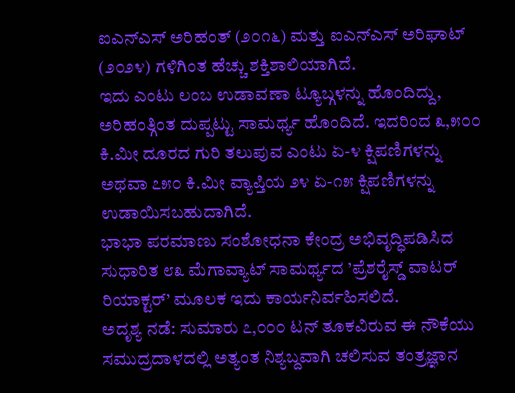ಐಎನ್ಎಸ್ ಅರಿಹಂತ್ (೨೦೧೬) ಮತ್ತು ಐಎನ್ಎಸ್ ಅರಿಘಾಟ್ (೨೦೨೪) ಗಳಿಗಿಂತ ಹೆಚ್ಚು ಶಕ್ತಿಶಾಲಿಯಾಗಿದೆ.
ಇದು ಎಂಟು ಲಂಬ ಉಡಾವಣಾ ಟ್ಯೂಬ್ಗಳನ್ನು ಹೊಂದಿದ್ದು, ಅರಿಹಂತ್ಗಿಂತ ದುಪ್ಪಟ್ಟು ಸಾಮರ್ಥ್ಯ ಹೊಂದಿದೆ. ಇದರಿಂದ ೩,೫೦೦ ಕಿ.ಮೀ ದೂರದ ಗುರಿ ತಲುಪುವ ಎಂಟು ಏ-೪ ಕ್ಷಿಪಣಿಗಳನ್ನು ಅಥವಾ ೭೫೦ ಕಿ.ಮೀ ವ್ಯಾಪ್ತಿಯ ೨೪ ಏ-೧೫ ಕ್ಷಿಪಣಿಗಳನ್ನು ಉಡಾಯಿಸಬಹುದಾಗಿದೆ.
ಭಾಭಾ ಪರಮಾಣು ಸಂಶೋಧನಾ ಕೇಂದ್ರ ಅಭಿವೃದ್ಧಿಪಡಿಸಿದ ಸುಧಾರಿತ ೮೩ ಮೆಗಾವ್ಯಾಟ್ ಸಾಮರ್ಥ್ಯದ ’ಪ್ರೆಶರೈಸ್ಡ್ ವಾಟರ್ ರಿಯಾಕ್ಟರ್’ ಮೂಲಕ ಇದು ಕಾರ್ಯನಿರ್ವಹಿಸಲಿದೆ.
ಅದೃಶ್ಯ ನಡೆ: ಸುಮಾರು ೭,೦೦೦ ಟನ್ ತೂಕವಿರುವ ಈ ನೌಕೆಯು ಸಮುದ್ರದಾಳದಲ್ಲಿ ಅತ್ಯಂತ ನಿಶ್ಯಬ್ದವಾಗಿ ಚಲಿಸುವ ತಂತ್ರಜ್ಞಾನ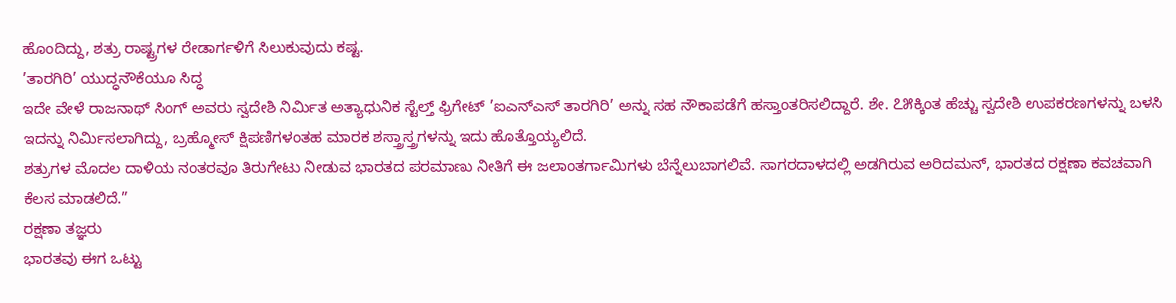ಹೊಂದಿದ್ದು, ಶತ್ರು ರಾಷ್ಟ್ರಗಳ ರೇಡಾರ್ಗಳಿಗೆ ಸಿಲುಕುವುದು ಕಷ್ಟ.
’ತಾರಗಿರಿ’ ಯುದ್ಧನೌಕೆಯೂ ಸಿದ್ಧ
ಇದೇ ವೇಳೆ ರಾಜನಾಥ್ ಸಿಂಗ್ ಅವರು ಸ್ವದೇಶಿ ನಿರ್ಮಿತ ಅತ್ಯಾಧುನಿಕ ಸ್ಟೆಲ್ತ್ ಫ್ರಿಗೇಟ್ ’ಐಎನ್ಎಸ್ ತಾರಗಿರಿ’ ಅನ್ನು ಸಹ ನೌಕಾಪಡೆಗೆ ಹಸ್ತಾಂತರಿಸಲಿದ್ದಾರೆ. ಶೇ. ೭೫ಕ್ಕಿಂತ ಹೆಚ್ಚು ಸ್ವದೇಶಿ ಉಪಕರಣಗಳನ್ನು ಬಳಸಿ ಇದನ್ನು ನಿರ್ಮಿಸಲಾಗಿದ್ದು, ಬ್ರಹ್ಮೋಸ್ ಕ್ಷಿಪಣಿಗಳಂತಹ ಮಾರಕ ಶಸ್ತ್ರಾಸ್ತ್ರಗಳನ್ನು ಇದು ಹೊತ್ತೊಯ್ಯಲಿದೆ.
ಶತ್ರುಗಳ ಮೊದಲ ದಾಳಿಯ ನಂತರವೂ ತಿರುಗೇಟು ನೀಡುವ ಭಾರತದ ಪರಮಾಣು ನೀತಿಗೆ ಈ ಜಲಾಂತರ್ಗಾಮಿಗಳು ಬೆನ್ನೆಲುಬಾಗಲಿವೆ. ಸಾಗರದಾಳದಲ್ಲಿ ಅಡಗಿರುವ ಅರಿದಮನ್, ಭಾರತದ ರಕ್ಷಣಾ ಕವಚವಾಗಿ ಕೆಲಸ ಮಾಡಲಿದೆ.”
ರಕ್ಷಣಾ ತಜ್ಞರು
ಭಾರತವು ಈಗ ಒಟ್ಟು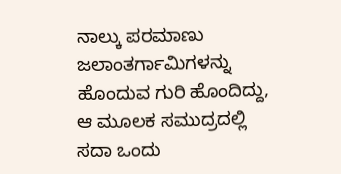ನಾಲ್ಕು ಪರಮಾಣು ಜಲಾಂತರ್ಗಾಮಿಗಳನ್ನು ಹೊಂದುವ ಗುರಿ ಹೊಂದಿದ್ದು, ಆ ಮೂಲಕ ಸಮುದ್ರದಲ್ಲಿ ಸದಾ ಒಂದು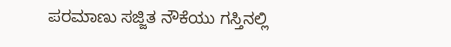ಪರಮಾಣು ಸಜ್ಜಿತ ನೌಕೆಯು ಗಸ್ತಿನಲ್ಲಿ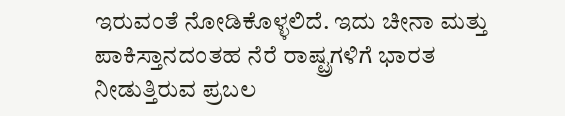ಇರುವಂತೆ ನೋಡಿಕೊಳ್ಳಲಿದೆ. ಇದು ಚೀನಾ ಮತ್ತು ಪಾಕಿಸ್ತಾನದಂತಹ ನೆರೆ ರಾಷ್ಟ್ರಗಳಿಗೆ ಭಾರತ ನೀಡುತ್ತಿರುವ ಪ್ರಬಲ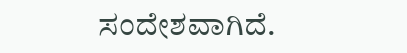ಸಂದೇಶವಾಗಿದೆ.